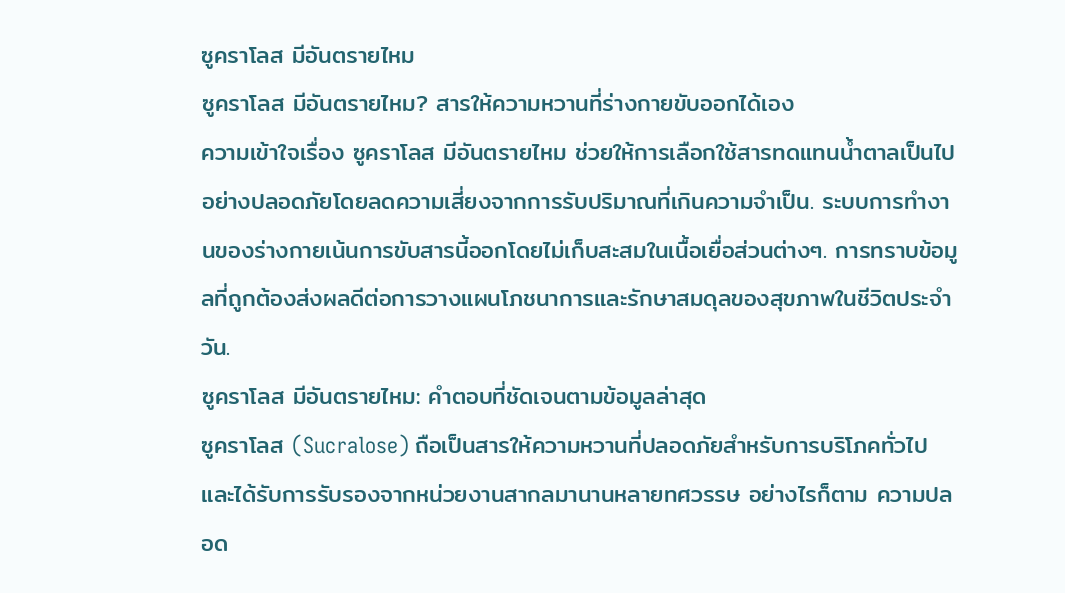ซูคราโลส มีอันตรายไหม
ซูคราโลส มีอันตรายไหม? สารให้ความหวานที่ร่างกายขับออกได้เอง
ความเข้าใจเรื่อง ซูคราโลส มีอันตรายไหม ช่วยให้การเลือกใช้สารทดแทนน้ำตาลเป็นไปอย่างปลอดภัยโดยลดความเสี่ยงจากการรับปริมาณที่เกินความจำเป็น. ระบบการทำงานของร่างกายเน้นการขับสารนี้ออกโดยไม่เก็บสะสมในเนื้อเยื่อส่วนต่างๆ. การทราบข้อมูลที่ถูกต้องส่งผลดีต่อการวางแผนโภชนาการและรักษาสมดุลของสุขภาพในชีวิตประจำวัน.
ซูคราโลส มีอันตรายไหม: คำตอบที่ชัดเจนตามข้อมูลล่าสุด
ซูคราโลส (Sucralose) ถือเป็นสารให้ความหวานที่ปลอดภัยสำหรับการบริโภคทั่วไปและได้รับการรับรองจากหน่วยงานสากลมานานหลายทศวรรษ อย่างไรก็ตาม ความปลอด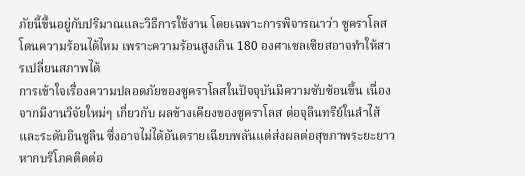ภัยนี้ขึ้นอยู่กับปริมาณและวิธีการใช้งาน โดยเฉพาะการพิจารณาว่า ซูคราโลส โดนความร้อนได้ไหม เพราะความร้อนสูงเกิน 180 องศาเซลเซียสอาจทำให้สารเปลี่ยนสภาพได้
การเข้าใจเรื่องความปลอดภัยของซูคราโลสในปัจจุบันมีความซับซ้อนขึ้น เนื่องจากมีงานวิจัยใหม่ๆ เกี่ยวกับ ผลข้างเคียงของซูคราโลส ต่อจุลินทรีย์ในลำไส้และระดับอินซูลิน ซึ่งอาจไม่ได้อันตรายเฉียบพลันแต่ส่งผลต่อสุขภาพระยะยาวหากบริโภคติดต่อ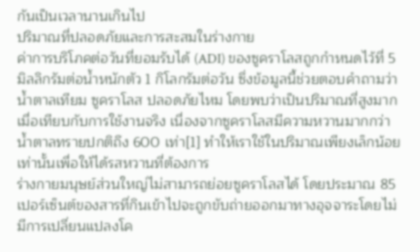กันเป็นเวลานานเกินไป
ปริมาณที่ปลอดภัยและการสะสมในร่างกาย
ค่าการบริโภคต่อวันที่ยอมรับได้ (ADI) ของซูคราโลสถูกกำหนดไว้ที่ 5 มิลลิกรัมต่อน้ำหนักตัว 1 กิโลกรัมต่อวัน ซึ่งข้อมูลนี้ช่วยตอบคำถามว่า น้ำตาลเทียม ซูคราโลส ปลอดภัยไหม โดยพบว่าเป็นปริมาณที่สูงมากเมื่อเทียบกับการใช้งานจริง เนื่องจากซูคราโลสมีความหวานมากกว่าน้ำตาลทรายปกติถึง 600 เท่า[1] ทำให้เราใช้ในปริมาณเพียงเล็กน้อยเท่านั้นเพื่อให้ได้รสหวานที่ต้องการ
ร่างกายมนุษย์ส่วนใหญ่ไม่สามารถย่อยซูคราโลสได้ โดยประมาณ 85 เปอร์เซ็นต์ของสารที่กินเข้าไปจะถูกขับถ่ายออกมาทางอุจจาระโดยไม่มีการเปลี่ยนแปลงโค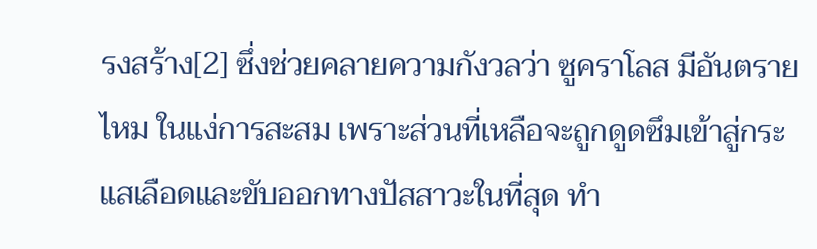รงสร้าง[2] ซึ่งช่วยคลายความกังวลว่า ซูคราโลส มีอันตรายไหม ในแง่การสะสม เพราะส่วนที่เหลือจะถูกดูดซึมเข้าสู่กระแสเลือดและขับออกทางปัสสาวะในที่สุด ทำ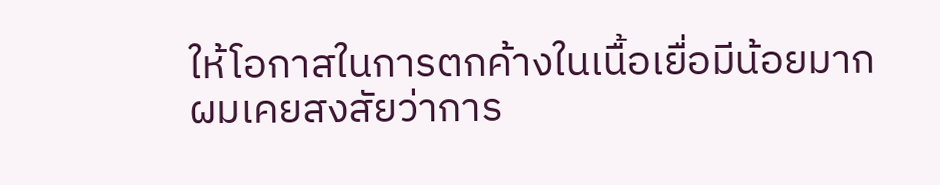ให้โอกาสในการตกค้างในเนื้อเยื่อมีน้อยมาก
ผมเคยสงสัยว่าการ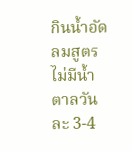กินน้ำอัดลมสูตรไม่มีน้ำตาลวันละ 3-4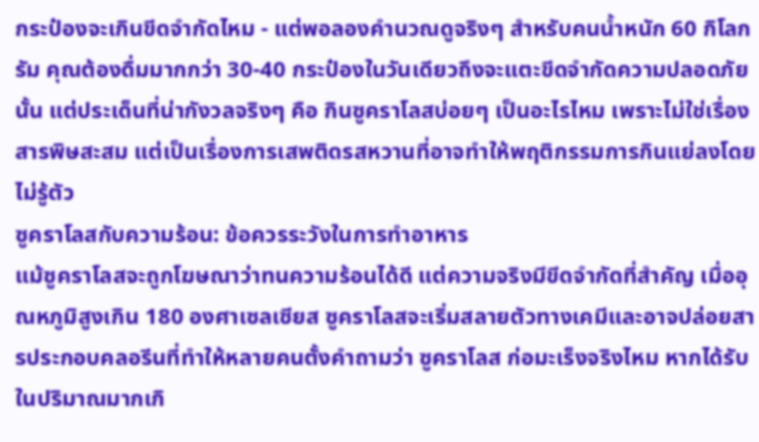กระป๋องจะเกินขีดจำกัดไหม - แต่พอลองคำนวณดูจริงๆ สำหรับคนน้ำหนัก 60 กิโลกรัม คุณต้องดื่มมากกว่า 30-40 กระป๋องในวันเดียวถึงจะแตะขีดจำกัดความปลอดภัยนั้น แต่ประเด็นที่น่ากังวลจริงๆ คือ กินซูคราโลสบ่อยๆ เป็นอะไรไหม เพราะไม่ใช่เรื่องสารพิษสะสม แต่เป็นเรื่องการเสพติดรสหวานที่อาจทำให้พฤติกรรมการกินแย่ลงโดยไม่รู้ตัว
ซูคราโลสกับความร้อน: ข้อควรระวังในการทำอาหาร
แม้ซูคราโลสจะถูกโฆษณาว่าทนความร้อนได้ดี แต่ความจริงมีขีดจำกัดที่สำคัญ เมื่ออุณหภูมิสูงเกิน 180 องศาเซลเซียส ซูคราโลสจะเริ่มสลายตัวทางเคมีและอาจปล่อยสารประกอบคลอรีนที่ทำให้หลายคนตั้งคำถามว่า ซูคราโลส ก่อมะเร็งจริงไหม หากได้รับในปริมาณมากเกิ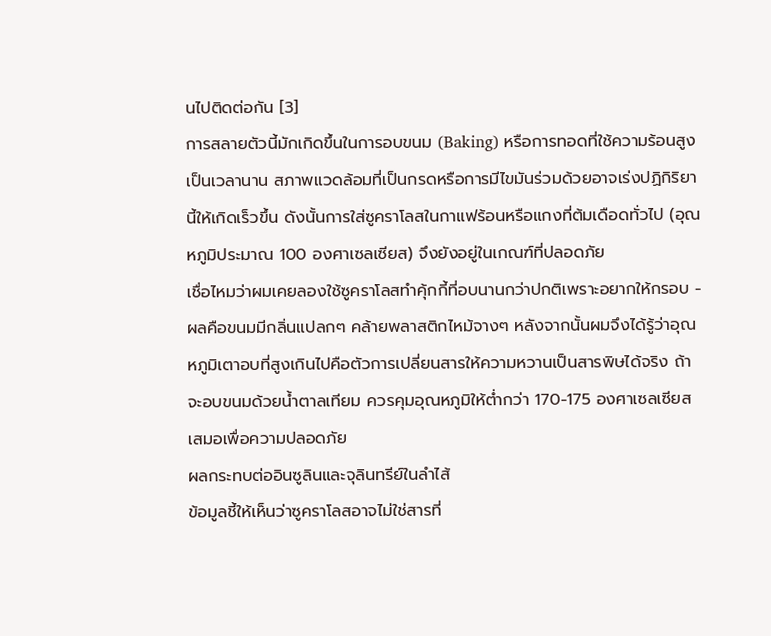นไปติดต่อกัน [3]
การสลายตัวนี้มักเกิดขึ้นในการอบขนม (Baking) หรือการทอดที่ใช้ความร้อนสูงเป็นเวลานาน สภาพแวดล้อมที่เป็นกรดหรือการมีไขมันร่วมด้วยอาจเร่งปฏิกิริยานี้ให้เกิดเร็วขึ้น ดังนั้นการใส่ซูคราโลสในกาแฟร้อนหรือแกงที่ต้มเดือดทั่วไป (อุณหภูมิประมาณ 100 องศาเซลเซียส) จึงยังอยู่ในเกณฑ์ที่ปลอดภัย
เชื่อไหมว่าผมเคยลองใช้ซูคราโลสทำคุ้กกี้ที่อบนานกว่าปกติเพราะอยากให้กรอบ - ผลคือขนมมีกลิ่นแปลกๆ คล้ายพลาสติกไหม้จางๆ หลังจากนั้นผมจึงได้รู้ว่าอุณหภูมิเตาอบที่สูงเกินไปคือตัวการเปลี่ยนสารให้ความหวานเป็นสารพิษได้จริง ถ้าจะอบขนมด้วยน้ำตาลเทียม ควรคุมอุณหภูมิให้ต่ำกว่า 170-175 องศาเซลเซียสเสมอเพื่อความปลอดภัย
ผลกระทบต่ออินซูลินและจุลินทรีย์ในลำไส้
ข้อมูลชี้ให้เห็นว่าซูคราโลสอาจไม่ใช่สารที่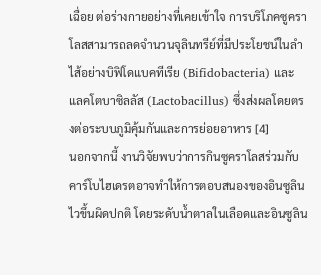เฉื่อย ต่อร่างกายอย่างที่เคยเข้าใจ การบริโภคซูคราโลสสามารถลดจำนวนจุลินทรีย์ที่มีประโยชน์ในลำไส้อย่างบิฟิโดแบคทีเรีย (Bifidobacteria) และแลคโตบาซิลลัส (Lactobacillus) ซึ่งส่งผลโดยตรงต่อระบบภูมิคุ้มกันและการย่อยอาหาร [4]
นอกจากนี้ งานวิจัยพบว่าการกินซูคราโลสร่วมกับคาร์โบไฮเดรตอาจทำให้การตอบสนองของอินซูลินไวขึ้นผิดปกติ โดยระดับน้ำตาลในเลือดและอินซูลิน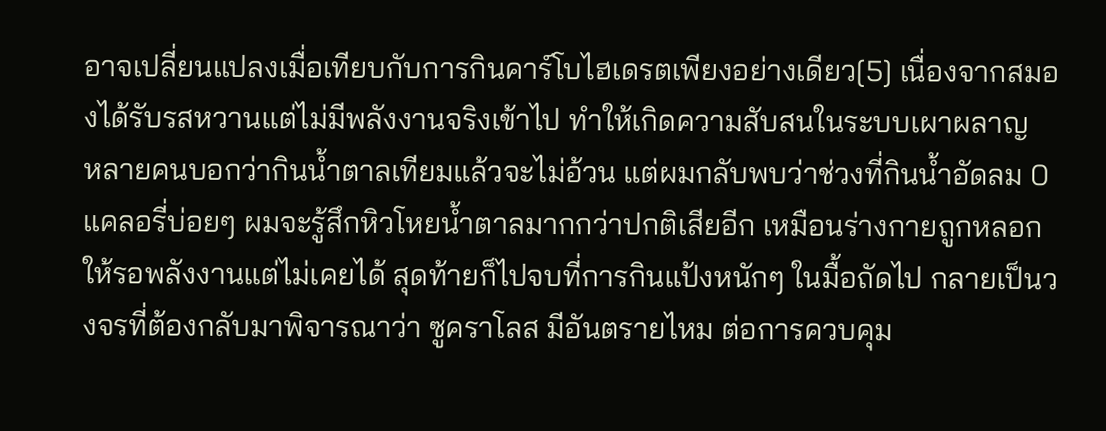อาจเปลี่ยนแปลงเมื่อเทียบกับการกินคาร์โบไฮเดรตเพียงอย่างเดียว[5] เนื่องจากสมองได้รับรสหวานแต่ไม่มีพลังงานจริงเข้าไป ทำให้เกิดความสับสนในระบบเผาผลาญ
หลายคนบอกว่ากินน้ำตาลเทียมแล้วจะไม่อ้วน แต่ผมกลับพบว่าช่วงที่กินน้ำอัดลม 0 แคลอรี่บ่อยๆ ผมจะรู้สึกหิวโหยน้ำตาลมากกว่าปกติเสียอีก เหมือนร่างกายถูกหลอกให้รอพลังงานแต่ไม่เคยได้ สุดท้ายก็ไปจบที่การกินแป้งหนักๆ ในมื้อถัดไป กลายเป็นวงจรที่ต้องกลับมาพิจารณาว่า ซูคราโลส มีอันตรายไหม ต่อการควบคุม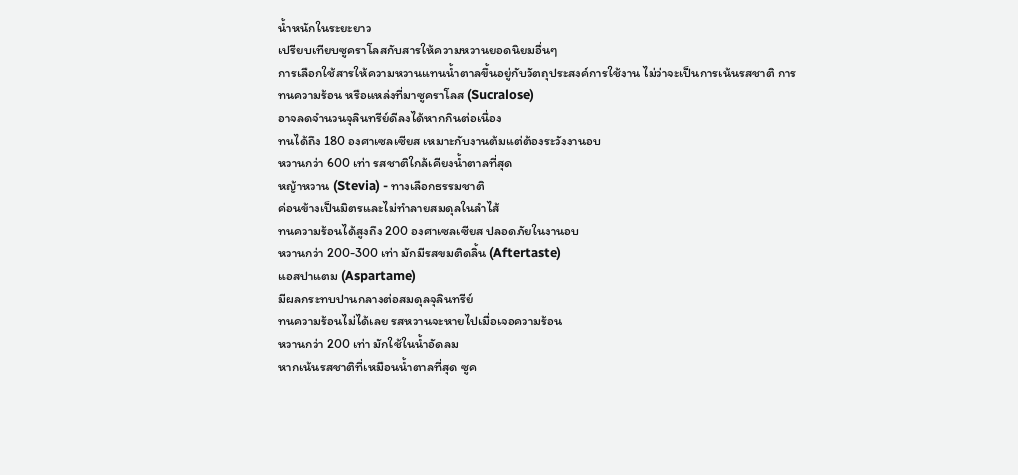น้ำหนักในระยะยาว
เปรียบเทียบซูคราโลสกับสารให้ความหวานยอดนิยมอื่นๆ
การเลือกใช้สารให้ความหวานแทนน้ำตาลขึ้นอยู่กับวัตถุประสงค์การใช้งาน ไม่ว่าจะเป็นการเน้นรสชาติ การทนความร้อน หรือแหล่งที่มาซูคราโลส (Sucralose)
อาจลดจำนวนจุลินทรีย์ดีลงได้หากกินต่อเนื่อง
ทนได้ถึง 180 องศาเซลเซียส เหมาะกับงานต้มแต่ต้องระวังงานอบ
หวานกว่า 600 เท่า รสชาติใกล้เคียงน้ำตาลที่สุด
หญ้าหวาน (Stevia) - ทางเลือกธรรมชาติ
ค่อนข้างเป็นมิตรและไม่ทำลายสมดุลในลำไส้
ทนความร้อนได้สูงถึง 200 องศาเซลเซียส ปลอดภัยในงานอบ
หวานกว่า 200-300 เท่า มักมีรสขมติดลิ้น (Aftertaste)
แอสปาแตม (Aspartame)
มีผลกระทบปานกลางต่อสมดุลจุลินทรีย์
ทนความร้อนไม่ได้เลย รสหวานจะหายไปเมื่อเจอความร้อน
หวานกว่า 200 เท่า มักใช้ในน้ำอัดลม
หากเน้นรสชาติที่เหมือนน้ำตาลที่สุด ซูค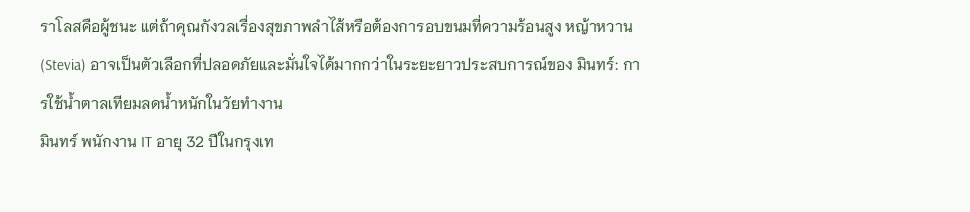ราโลสคือผู้ชนะ แต่ถ้าคุณกังวลเรื่องสุขภาพลำไส้หรือต้องการอบขนมที่ความร้อนสูง หญ้าหวาน (Stevia) อาจเป็นตัวเลือกที่ปลอดภัยและมั่นใจได้มากกว่าในระยะยาวประสบการณ์ของ มินทร์: การใช้น้ำตาลเทียมลดน้ำหนักในวัยทำงาน
มินทร์ พนักงาน IT อายุ 32 ปีในกรุงเท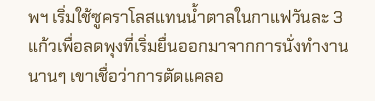พฯ เริ่มใช้ซูคราโลสแทนน้ำตาลในกาแฟวันละ 3 แก้วเพื่อลดพุงที่เริ่มยื่นออกมาจากการนั่งทำงานนานๆ เขาเชื่อว่าการตัดแคลอ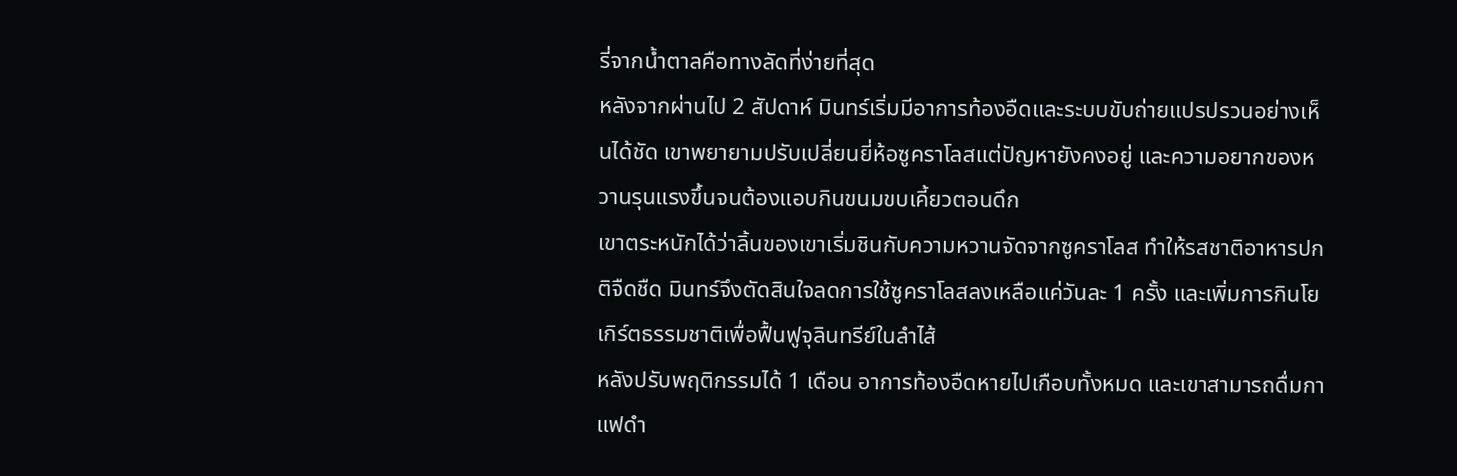รี่จากน้ำตาลคือทางลัดที่ง่ายที่สุด
หลังจากผ่านไป 2 สัปดาห์ มินทร์เริ่มมีอาการท้องอืดและระบบขับถ่ายแปรปรวนอย่างเห็นได้ชัด เขาพยายามปรับเปลี่ยนยี่ห้อซูคราโลสแต่ปัญหายังคงอยู่ และความอยากของหวานรุนแรงขึ้นจนต้องแอบกินขนมขบเคี้ยวตอนดึก
เขาตระหนักได้ว่าลิ้นของเขาเริ่มชินกับความหวานจัดจากซูคราโลส ทำให้รสชาติอาหารปกติจืดชืด มินทร์จึงตัดสินใจลดการใช้ซูคราโลสลงเหลือแค่วันละ 1 ครั้ง และเพิ่มการกินโยเกิร์ตธรรมชาติเพื่อฟื้นฟูจุลินทรีย์ในลำไส้
หลังปรับพฤติกรรมได้ 1 เดือน อาการท้องอืดหายไปเกือบทั้งหมด และเขาสามารถดื่มกาแฟดำ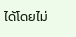ได้โดยไม่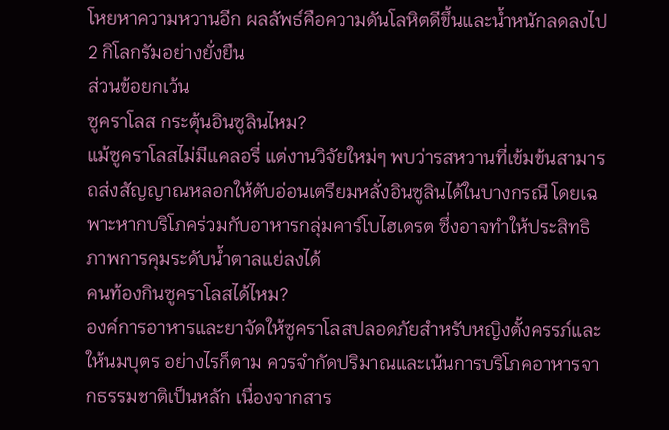โหยหาความหวานอีก ผลลัพธ์คือความดันโลหิตดีขึ้นและน้ำหนักลดลงไป 2 กิโลกรัมอย่างยั่งยืน
ส่วนข้อยกเว้น
ซูคราโลส กระตุ้นอินซูลินไหม?
แม้ซูคราโลสไม่มีแคลอรี่ แต่งานวิจัยใหม่ๆ พบว่ารสหวานที่เข้มข้นสามารถส่งสัญญาณหลอกให้ตับอ่อนเตรียมหลั่งอินซูลินได้ในบางกรณี โดยเฉพาะหากบริโภคร่วมกับอาหารกลุ่มคาร์โบไฮเดรต ซึ่งอาจทำให้ประสิทธิภาพการคุมระดับน้ำตาลแย่ลงได้
คนท้องกินซูคราโลสได้ไหม?
องค์การอาหารและยาจัดให้ซูคราโลสปลอดภัยสำหรับหญิงตั้งครรภ์และให้นมบุตร อย่างไรก็ตาม ควรจำกัดปริมาณและเน้นการบริโภคอาหารจากธรรมชาติเป็นหลัก เนื่องจากสาร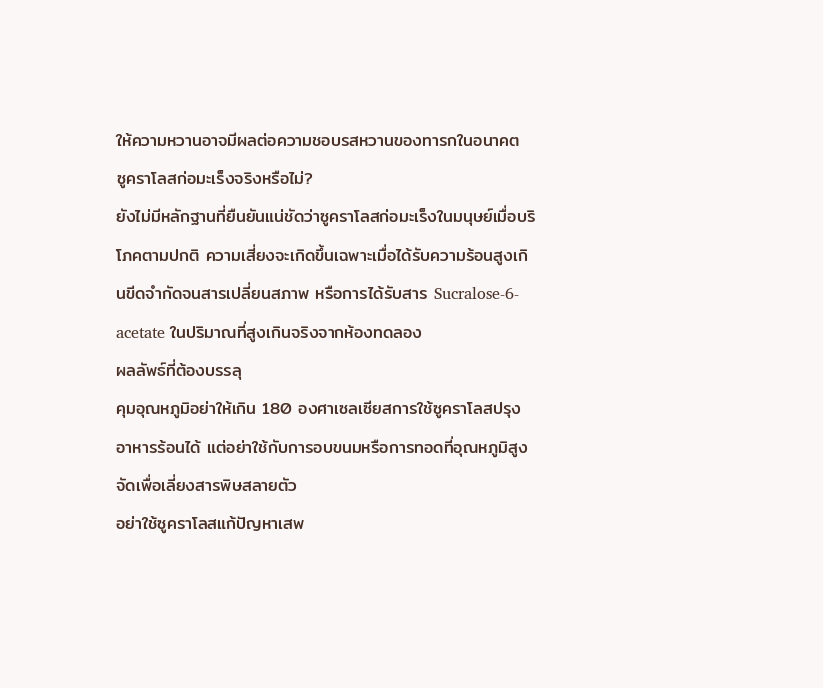ให้ความหวานอาจมีผลต่อความชอบรสหวานของทารกในอนาคต
ซูคราโลสก่อมะเร็งจริงหรือไม่?
ยังไม่มีหลักฐานที่ยืนยันแน่ชัดว่าซูคราโลสก่อมะเร็งในมนุษย์เมื่อบริโภคตามปกติ ความเสี่ยงจะเกิดขึ้นเฉพาะเมื่อได้รับความร้อนสูงเกินขีดจำกัดจนสารเปลี่ยนสภาพ หรือการได้รับสาร Sucralose-6-acetate ในปริมาณที่สูงเกินจริงจากห้องทดลอง
ผลลัพธ์ที่ต้องบรรลุ
คุมอุณหภูมิอย่าให้เกิน 180 องศาเซลเซียสการใช้ซูคราโลสปรุงอาหารร้อนได้ แต่อย่าใช้กับการอบขนมหรือการทอดที่อุณหภูมิสูงจัดเพื่อเลี่ยงสารพิษสลายตัว
อย่าใช้ซูคราโลสแก้ปัญหาเสพ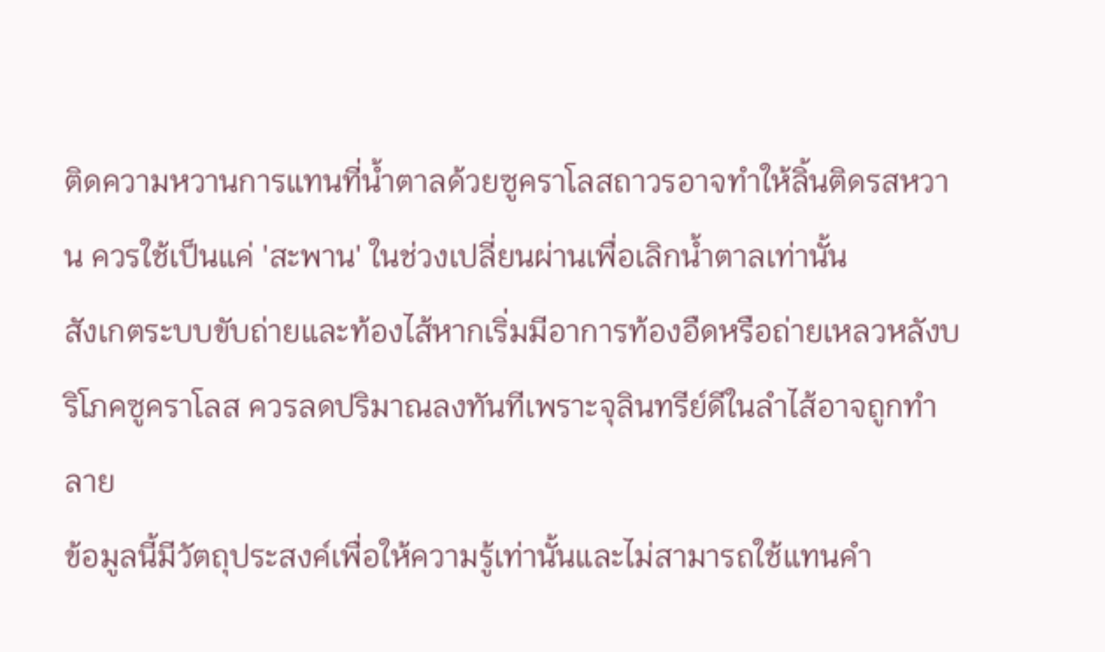ติดความหวานการแทนที่น้ำตาลด้วยซูคราโลสถาวรอาจทำให้ลิ้นติดรสหวาน ควรใช้เป็นแค่ 'สะพาน' ในช่วงเปลี่ยนผ่านเพื่อเลิกน้ำตาลเท่านั้น
สังเกตระบบขับถ่ายและท้องไส้หากเริ่มมีอาการท้องอืดหรือถ่ายเหลวหลังบริโภคซูคราโลส ควรลดปริมาณลงทันทีเพราะจุลินทรีย์ดีในลำไส้อาจถูกทำลาย
ข้อมูลนี้มีวัตถุประสงค์เพื่อให้ความรู้เท่านั้นและไม่สามารถใช้แทนคำ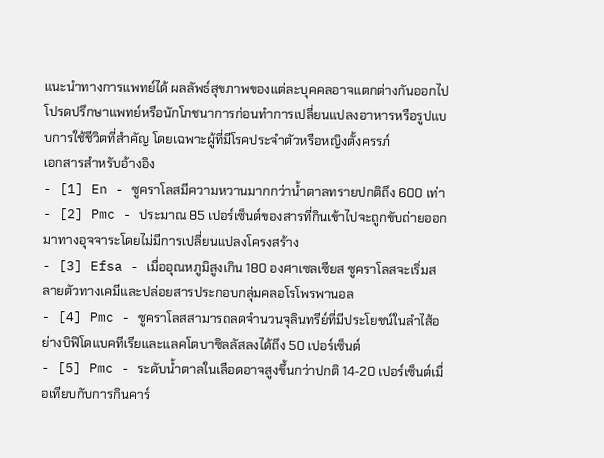แนะนำทางการแพทย์ได้ ผลลัพธ์สุขภาพของแต่ละบุคคลอาจแตกต่างกันออกไป โปรดปรึกษาแพทย์หรือนักโภชนาการก่อนทำการเปลี่ยนแปลงอาหารหรือรูปแบบการใช้ชีวิตที่สำคัญ โดยเฉพาะผู้ที่มีโรคประจำตัวหรือหญิงตั้งครรภ์
เอกสารสำหรับอ้างอิง
- [1] En - ซูคราโลสมีความหวานมากกว่าน้ำตาลทรายปกติถึง 600 เท่า
- [2] Pmc - ประมาณ 85 เปอร์เซ็นต์ของสารที่กินเข้าไปจะถูกขับถ่ายออกมาทางอุจจาระโดยไม่มีการเปลี่ยนแปลงโครงสร้าง
- [3] Efsa - เมื่ออุณหภูมิสูงเกิน 180 องศาเซลเซียส ซูคราโลสจะเริ่มสลายตัวทางเคมีและปล่อยสารประกอบกลุ่มคลอโรโพรพานอล
- [4] Pmc - ซูคราโลสสามารถลดจำนวนจุลินทรีย์ที่มีประโยชน์ในลำไส้อย่างบิฟิโดแบคทีเรียและแลคโตบาซิลลัสลงได้ถึง 50 เปอร์เซ็นต์
- [5] Pmc - ระดับน้ำตาลในเลือดอาจสูงขึ้นกว่าปกติ 14-20 เปอร์เซ็นต์เมื่อเทียบกับการกินคาร์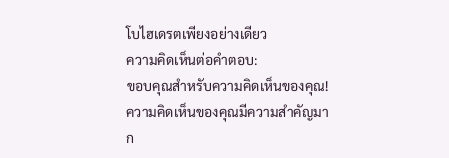โบไฮเดรตเพียงอย่างเดียว
ความคิดเห็นต่อคำตอบ:
ขอบคุณสำหรับความคิดเห็นของคุณ! ความคิดเห็นของคุณมีความสำคัญมาก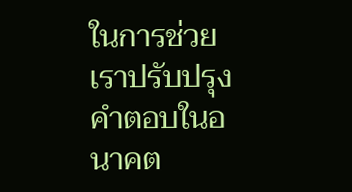ในการช่วยเราปรับปรุงคำตอบในอนาคต